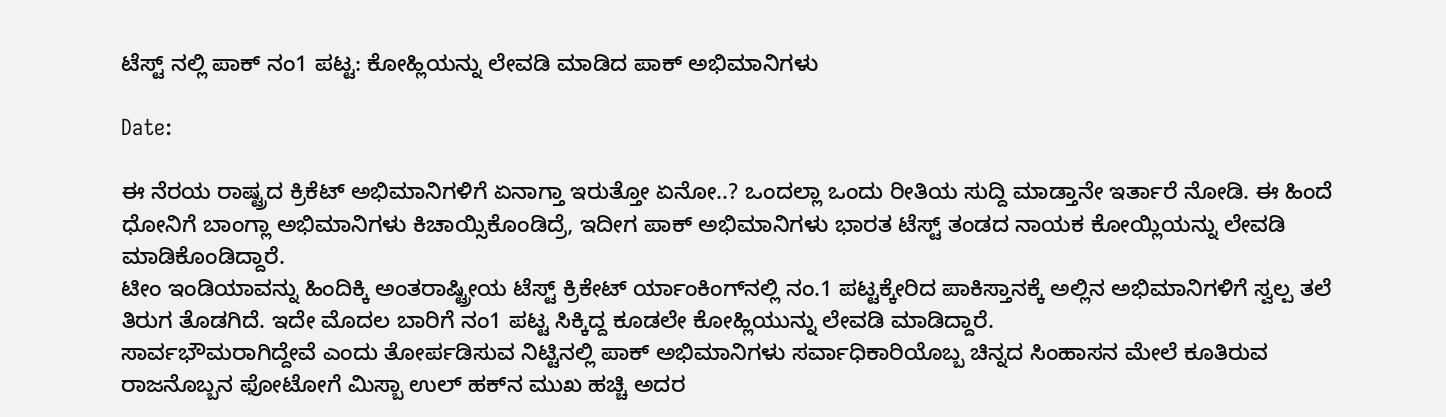ಟೆಸ್ಟ್ ನಲ್ಲಿ ಪಾಕ್ ನಂ1 ಪಟ್ಟ: ಕೋಹ್ಲಿಯನ್ನು ಲೇವಡಿ ಮಾಡಿದ ಪಾಕ್ ಅಭಿಮಾನಿಗಳು

Date:

ಈ ನೆರಯ ರಾಷ್ಟ್ರದ ಕ್ರಿಕೆಟ್ ಅಭಿಮಾನಿಗಳಿಗೆ ಏನಾಗ್ತಾ ಇರುತ್ತೋ ಏನೋ..? ಒಂದಲ್ಲಾ ಒಂದು ರೀತಿಯ ಸುದ್ದಿ ಮಾಡ್ತಾನೇ ಇರ್ತಾರೆ ನೋಡಿ. ಈ ಹಿಂದೆ ಧೋನಿಗೆ ಬಾಂಗ್ಲಾ ಅಭಿಮಾನಿಗಳು ಕಿಚಾಯ್ಸಿಕೊಂಡಿದ್ರೆ, ಇದೀಗ ಪಾಕ್ ಅಭಿಮಾನಿಗಳು ಭಾರತ ಟೆಸ್ಟ್ ತಂಡದ ನಾಯಕ ಕೋಯ್ಲಿಯನ್ನು ಲೇವಡಿ ಮಾಡಿಕೊಂಡಿದ್ದಾರೆ.
ಟೀಂ ಇಂಡಿಯಾವನ್ನು ಹಿಂದಿಕ್ಕಿ ಅಂತರಾಷ್ಟ್ರೀಯ ಟೆಸ್ಟ್ ಕ್ರಿಕೇಟ್ ರ್ಯಾಂಕಿಂಗ್‍ನಲ್ಲಿ ನಂ.1 ಪಟ್ಟಕ್ಕೇರಿದ ಪಾಕಿಸ್ತಾನಕ್ಕೆ ಅಲ್ಲಿನ ಅಭಿಮಾನಿಗಳಿಗೆ ಸ್ವಲ್ಪ ತಲೆ ತಿರುಗ ತೊಡಗಿದೆ. ಇದೇ ಮೊದಲ ಬಾರಿಗೆ ನಂ1 ಪಟ್ಟ ಸಿಕ್ಕಿದ್ದ ಕೂಡಲೇ ಕೋಹ್ಲಿಯುನ್ನು ಲೇವಡಿ ಮಾಡಿದ್ದಾರೆ.
ಸಾರ್ವಭೌಮರಾಗಿದ್ದೇವೆ ಎಂದು ತೋರ್ಪಡಿಸುವ ನಿಟ್ಟಿನಲ್ಲಿ ಪಾಕ್ ಅಭಿಮಾನಿಗಳು ಸರ್ವಾಧಿಕಾರಿಯೊಬ್ಬ ಚಿನ್ನದ ಸಿಂಹಾಸನ ಮೇಲೆ ಕೂತಿರುವ ರಾಜನೊಬ್ಬನ ಫೋಟೋಗೆ ಮಿಸ್ಬಾ ಉಲ್ ಹಕ್‍ನ ಮುಖ ಹಚ್ಚಿ ಅದರ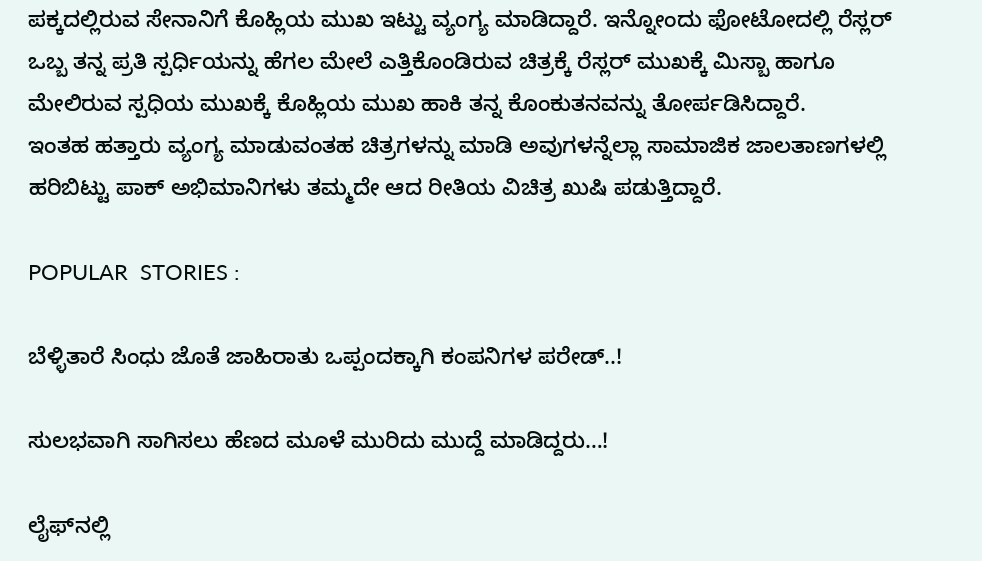ಪಕ್ಕದಲ್ಲಿರುವ ಸೇನಾನಿಗೆ ಕೊಹ್ಲಿಯ ಮುಖ ಇಟ್ಟು ವ್ಯಂಗ್ಯ ಮಾಡಿದ್ದಾರೆ. ಇನ್ನೋಂದು ಫೋಟೋದಲ್ಲಿ ರೆಸ್ಲರ್ ಒಬ್ಬ ತನ್ನ ಪ್ರತಿ ಸ್ಪರ್ಧಿಯನ್ನು ಹೆಗಲ ಮೇಲೆ ಎತ್ತಿಕೊಂಡಿರುವ ಚಿತ್ರಕ್ಕೆ ರೆಸ್ಲರ್ ಮುಖಕ್ಕೆ ಮಿಸ್ಬಾ ಹಾಗೂ ಮೇಲಿರುವ ಸ್ಪಧಿಯ ಮುಖಕ್ಕೆ ಕೊಹ್ಲಿಯ ಮುಖ ಹಾಕಿ ತನ್ನ ಕೊಂಕುತನವನ್ನು ತೋರ್ಪಡಿಸಿದ್ದಾರೆ.
ಇಂತಹ ಹತ್ತಾರು ವ್ಯಂಗ್ಯ ಮಾಡುವಂತಹ ಚಿತ್ರಗಳನ್ನು ಮಾಡಿ ಅವುಗಳನ್ನೆಲ್ಲಾ ಸಾಮಾಜಿಕ ಜಾಲತಾಣಗಳಲ್ಲಿ ಹರಿಬಿಟ್ಟು ಪಾಕ್ ಅಭಿಮಾನಿಗಳು ತಮ್ಮದೇ ಆದ ರೀತಿಯ ವಿಚಿತ್ರ ಖುಷಿ ಪಡುತ್ತಿದ್ದಾರೆ.

POPULAR  STORIES :

ಬೆಳ್ಳಿತಾರೆ ಸಿಂಧು ಜೊತೆ ಜಾಹಿರಾತು ಒಪ್ಪಂದಕ್ಕಾಗಿ ಕಂಪನಿಗಳ ಪರೇಡ್..!

ಸುಲಭವಾಗಿ ಸಾಗಿಸಲು ಹೆಣದ ಮೂಳೆ ಮುರಿದು ಮುದ್ದೆ ಮಾಡಿದ್ದರು…!

ಲೈಫ್‍ನಲ್ಲಿ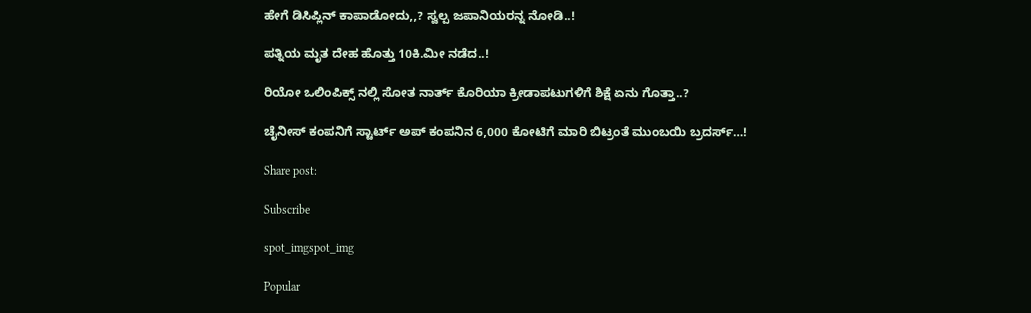ಹೇಗೆ ಡಿಸಿಪ್ಲಿನ್ ಕಾಪಾಡೋದು,,? ಸ್ವಲ್ಪ ಜಪಾನಿಯರನ್ನ ನೋಡಿ..!

ಪತ್ನಿಯ ಮೃತ ದೇಹ ಹೊತ್ತು 10ಕಿ.ಮೀ ನಡೆದ..!

ರಿಯೋ ಒಲಿಂಪಿಕ್ಸ್ ನಲ್ಲಿ ಸೋತ ನಾರ್ತ್ ಕೊರಿಯಾ ಕ್ರೀಡಾಪಟುಗಳಿಗೆ ಶಿಕ್ಷೆ ಏನು ಗೊತ್ತಾ..?

ಚೈನೀಸ್ ಕಂಪನಿಗೆ ಸ್ಟಾರ್ಟ್ ಅಪ್ ಕಂಪನಿನ 6,000 ಕೋಟಿಗೆ ಮಾರಿ ಬಿಟ್ರಂತೆ ಮುಂಬಯಿ ಬ್ರದರ್ಸ್…!

Share post:

Subscribe

spot_imgspot_img

Popular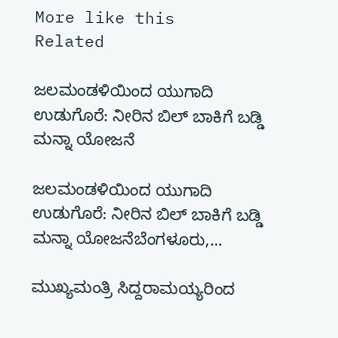More like this
Related

ಜಲಮಂಡಳಿಯಿಂದ ಯುಗಾದಿ ಉಡುಗೊರೆ: ನೀರಿನ ಬಿಲ್ ಬಾಕಿಗೆ ಬಡ್ಡಿ ಮನ್ನಾ ಯೋಜನೆ

ಜಲಮಂಡಳಿಯಿಂದ ಯುಗಾದಿ ಉಡುಗೊರೆ: ನೀರಿನ ಬಿಲ್ ಬಾಕಿಗೆ ಬಡ್ಡಿ ಮನ್ನಾ ಯೋಜನೆಬೆಂಗಳೂರು,...

ಮುಖ್ಯಮಂತ್ರಿ ಸಿದ್ದರಾಮಯ್ಯರಿಂದ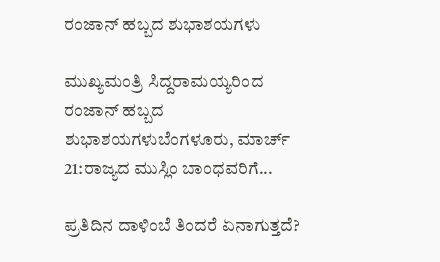ರಂಜಾನ್ ಹಬ್ಬದ ಶುಭಾಶಯಗಳು

ಮುಖ್ಯಮಂತ್ರಿ ಸಿದ್ದರಾಮಯ್ಯರಿಂದ ರಂಜಾನ್ ಹಬ್ಬದ ಶುಭಾಶಯಗಳುಬೆಂಗಳೂರು, ಮಾರ್ಚ್ 21:ರಾಜ್ಯದ ಮುಸ್ಲಿಂ ಬಾಂಧವರಿಗೆ...

ಪ್ರತಿದಿನ ದಾಳಿಂಬೆ ತಿಂದರೆ ಏನಾಗುತ್ತದೆ?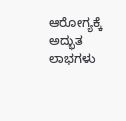ಆರೋಗ್ಯಕ್ಕೆ ಅದ್ಭುತ ಲಾಭಗಳು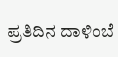ಪ್ರತಿದಿನ ದಾಳಿಂಬೆ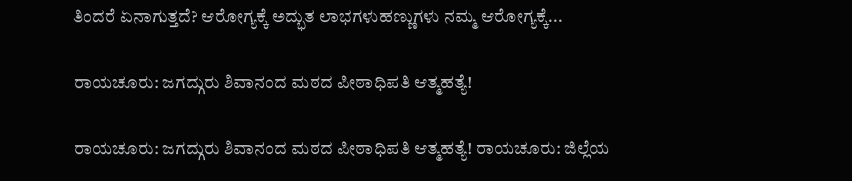ತಿಂದರೆ ಏನಾಗುತ್ತದೆ? ಆರೋಗ್ಯಕ್ಕೆ ಅದ್ಭುತ ಲಾಭಗಳುಹಣ್ಣುಗಳು ನಮ್ಮ ಆರೋಗ್ಯಕ್ಕೆ...

ರಾಯಚೂರು: ಜಗದ್ಗುರು ಶಿವಾನಂದ ಮಠದ ಪೀಠಾಧಿಪತಿ ಆತ್ಮಹತ್ಯೆ!

ರಾಯಚೂರು: ಜಗದ್ಗುರು ಶಿವಾನಂದ ಮಠದ ಪೀಠಾಧಿಪತಿ ಆತ್ಮಹತ್ಯೆ! ರಾಯಚೂರು: ಜಿಲ್ಲೆಯ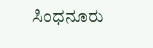ಸಿಂಧನೂರು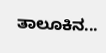ತಾಲೂಕಿನ...